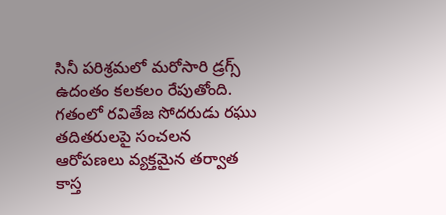సినీ పరిశ్రమలో మరోసారి డ్రగ్స్ ఉదంతం కలకలం రేపుతోంది. గతంలో రవితేజ సోదరుడు రఘు తదితరులపై సంచలన ఆరోపణలు వ్యక్తమైన తర్వాత కాస్త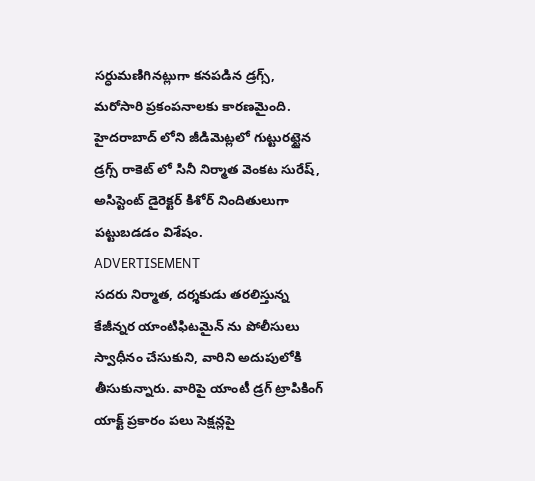సర్ధుమణిగినట్లుగా కనపడిన డ్రగ్స్, మరోసారి ప్రకంపనాలకు కారణమైంది. హైదరాబాద్ లోని జీడిమెట్లలో గుట్టురట్టైన డ్రగ్స్ రాకెట్ లో సినీ నిర్మాత వెంకట సురేష్, అసిస్టెంట్ డైరెక్టర్ కిశోర్ నిందితులుగా పట్టుబడడం విశేషం.
ADVERTISEMENT
సదరు నిర్మాత, దర్శకుడు తరలిస్తున్న కేజీన్నర యాంటిఫిటమైన్ ను పోలీసులు స్వాధీనం చేసుకుని, వారిని అదుపులోకి తీసుకున్నారు. వారిపై యాంటీ డ్రగ్ ట్రాపికింగ్ యాక్ట్ ప్రకారం పలు సెక్షన్లపై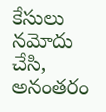కేసులు నమోదు చేసి, అనంతరం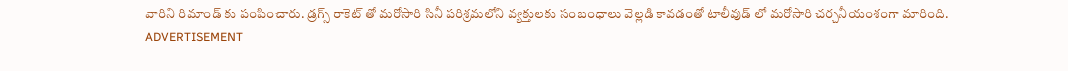వారిని రిమాండ్ కు పంపించారు. డ్రగ్స్ రాకెట్ తో మరోసారి సినీ పరిశ్రమలోని వ్యక్తులకు సంబంధాలు వెల్లడి కావడంతో టాలీవుడ్ లో మరోసారి చర్చనీయంశంగా మారింది.
ADVERTISEMENT